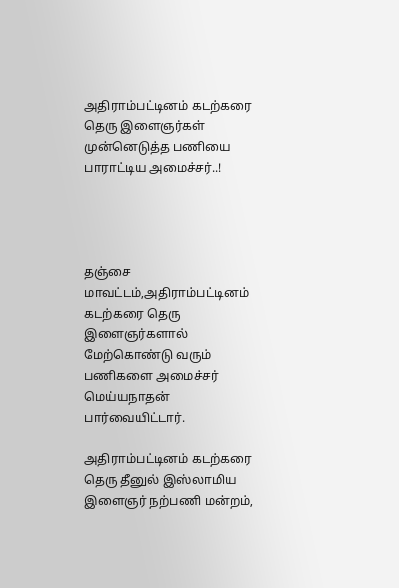அதிராம்பட்டினம் கடற்கரை தெரு இளைஞர்கள் முன்னெடுத்த பணியை பாராட்டிய அமைச்சர்..!




தஞ்சை மாவட்டம்,அதிராம்பட்டினம் கடற்கரை தெரு இளைஞர்களால் மேற்கொண்டு வரும் பணிகளை அமைச்சர் மெய்யநாதன் பார்வையிட்டார்.

அதிராம்பட்டினம் கடற்கரை தெரு தீனுல் இஸ்லாமிய இளைஞர் நற்பணி மன்றம்,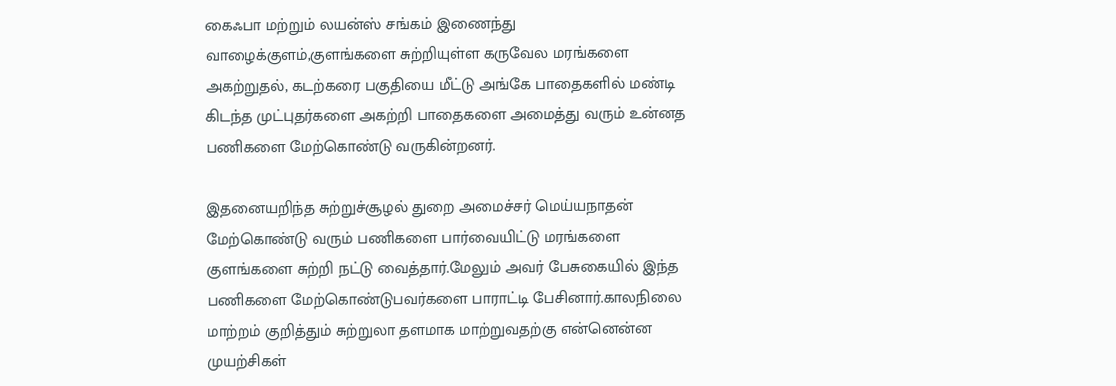கைஃபா மற்றும் லயன்ஸ் சங்கம் இணைந்து வாழைக்குளம்,குளங்களை சுற்றியுள்ள கருவேல மரங்களை அகற்றுதல், கடற்கரை பகுதியை மீட்டு அங்கே பாதைகளில் மண்டி கிடந்த முட்புதர்களை அகற்றி பாதைகளை அமைத்து வரும் உன்னத பணிகளை மேற்கொண்டு வருகின்றனர்.

இதனையறிந்த சுற்றுச்சூழல் துறை அமைச்சர் மெய்யநாதன் மேற்கொண்டு வரும் பணிகளை பார்வையிட்டு மரங்களை குளங்களை சுற்றி நட்டு வைத்தார்.மேலும் அவர் பேசுகையில் இந்த பணிகளை மேற்கொண்டுபவர்களை பாராட்டி பேசினார்.காலநிலை மாற்றம் குறித்தும் சுற்றுலா தளமாக மாற்றுவதற்கு என்னென்ன முயற்சிகள்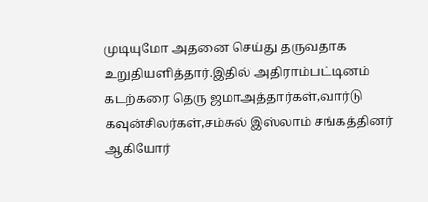முடியுமோ அதனை செய்து தருவதாக உறுதியளித்தார்.இதில் அதிராம்பட்டினம் கடற்கரை தெரு ஜமாஅத்தார்கள்,வார்டு கவுன்சிலர்கள்,சம்சுல் இஸ்லாம் சங்கத்தினர் ஆகியோர்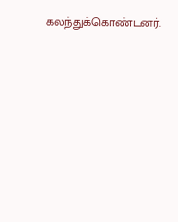கலந்துக்கொண்டனர்.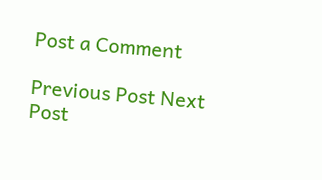Post a Comment

Previous Post Next Post